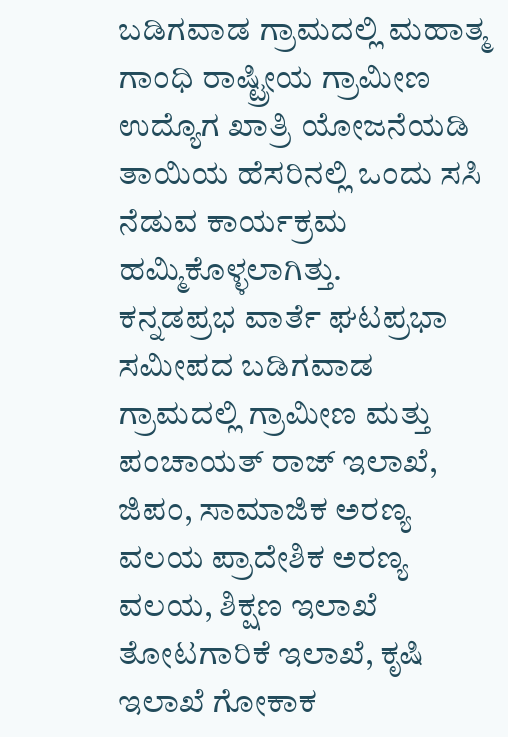ಬಡಿಗವಾಡ ಗ್ರಾಮದಲ್ಲಿ ಮಹಾತ್ಮ ಗಾಂಧಿ ರಾಷ್ಟ್ರೀಯ ಗ್ರಾಮೀಣ ಉದ್ಯೊಗ ಖಾತ್ರಿ ಯೋಜನೆಯಡಿ ತಾಯಿಯ ಹೆಸರಿನಲ್ಲಿ ಒಂದು ಸಸಿ ನೆಡುವ ಕಾರ್ಯಕ್ರಮ ಹಮ್ಮಿಕೊಳ್ಳಲಾಗಿತ್ತು.
ಕನ್ನಡಪ್ರಭ ವಾರ್ತೆ ಘಟಪ್ರಭಾ
ಸಮೀಪದ ಬಡಿಗವಾಡ ಗ್ರಾಮದಲ್ಲಿ ಗ್ರಾಮೀಣ ಮತ್ತು ಪಂಚಾಯತ್ ರಾಜ್ ಇಲಾಖೆ, ಜಿಪಂ, ಸಾಮಾಜಿಕ ಅರಣ್ಯ ವಲಯ ಪ್ರಾದೇಶಿಕ ಅರಣ್ಯ ವಲಯ, ಶಿಕ್ಷಣ ಇಲಾಖೆ ತೋಟಗಾರಿಕೆ ಇಲಾಖೆ, ಕೃಷಿ ಇಲಾಖೆ ಗೋಕಾಕ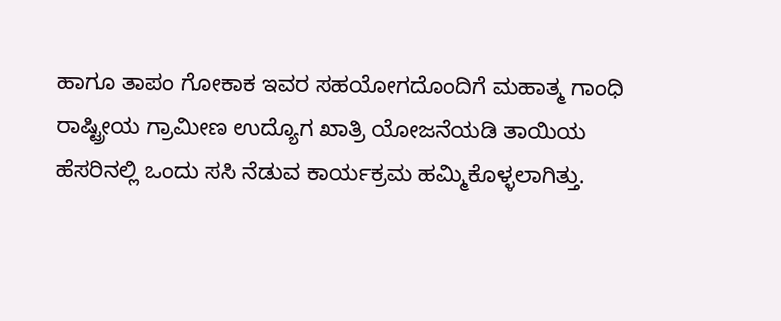ಹಾಗೂ ತಾಪಂ ಗೋಕಾಕ ಇವರ ಸಹಯೋಗದೊಂದಿಗೆ ಮಹಾತ್ಮ ಗಾಂಧಿ ರಾಷ್ಟ್ರೀಯ ಗ್ರಾಮೀಣ ಉದ್ಯೊಗ ಖಾತ್ರಿ ಯೋಜನೆಯಡಿ ತಾಯಿಯ ಹೆಸರಿನಲ್ಲಿ ಒಂದು ಸಸಿ ನೆಡುವ ಕಾರ್ಯಕ್ರಮ ಹಮ್ಮಿಕೊಳ್ಳಲಾಗಿತ್ತು.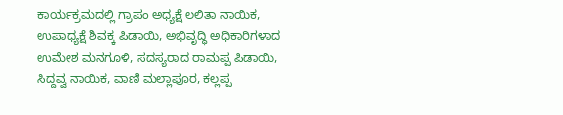ಕಾರ್ಯಕ್ರಮದಲ್ಲಿ ಗ್ರಾಪಂ ಅಧ್ಯಕ್ಷೆ ಲಲಿತಾ ನಾಯಿಕ, ಉಪಾಧ್ಯಕ್ಷೆ ಶಿವಕ್ಕ ಪಿಡಾಯಿ, ಅಭಿವೃದ್ಧಿ ಅಧಿಕಾರಿಗಳಾದ ಉಮೇಶ ಮನಗೂಳಿ, ಸದಸ್ಯರಾದ ರಾಮಪ್ಪ ಪಿಡಾಯಿ, ಸಿದ್ದವ್ವ ನಾಯಿಕ, ವಾಣಿ ಮಲ್ಲಾಪೂರ, ಕಲ್ಲಪ್ಪ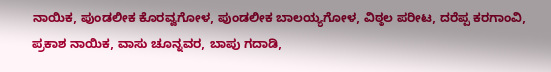ನಾಯಿಕ, ಪುಂಡಲೀಕ ಕೊರವ್ವಗೋಳ, ಪುಂಡಲೀಕ ಬಾಲಯ್ಯಗೋಳ, ವಿಠ್ಠಲ ಪರೀಟ, ದರೆಪ್ಪ ಕರಗಾಂವಿ, ಪ್ರಕಾಶ ನಾಯಿಕ, ವಾಸು ಚೂನ್ನವರ, ಬಾಪು ಗದಾಡಿ,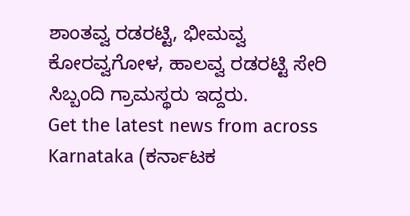ಶಾಂತವ್ವ ರಡರಟ್ಟಿ, ಭೀಮವ್ವ ಕೋರವ್ವಗೋಳ, ಹಾಲವ್ವ ರಡರಟ್ಟಿ ಸೇರಿ ಸಿಬ್ಬಂದಿ ಗ್ರಾಮಸ್ಥರು ಇದ್ದರು.
Get the latest news from across Karnataka (ಕರ್ನಾಟಕ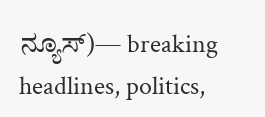ನ್ಯೂಸ್)— breaking headlines, politics,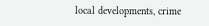local developments, crime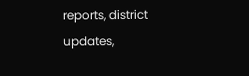reports, district updates,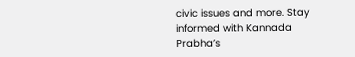civic issues and more. Stay informed with Kannada Prabha’s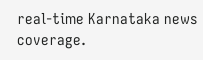real‑time Karnataka news coverage.